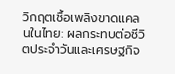วิกฤตเชื้อเพลิงขาดแคลนในไทย: ผลกระทบต่อชีวิตประจำวันและเศรษฐกิจ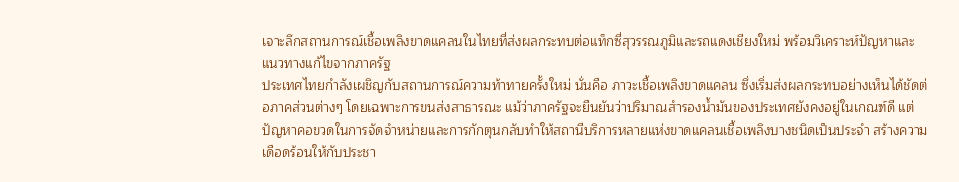เจาะลึกสถานการณ์เชื้อเพลิงขาดแคลนในไทยที่ส่งผลกระทบต่อแท็กซี่สุวรรณภูมิและรถแดงเชียงใหม่ พร้อมวิเคราะห์ปัญหาและแนวทางแก้ไขจากภาครัฐ
ประเทศไทยกำลังเผชิญกับสถานการณ์ความท้าทายครั้งใหม่ นั่นคือ ภาวะเชื้อเพลิงขาดแคลน ซึ่งเริ่มส่งผลกระทบอย่างเห็นได้ชัดต่อภาคส่วนต่างๆ โดยเฉพาะการขนส่งสาธารณะ แม้ว่าภาครัฐจะยืนยันว่าปริมาณสำรองน้ำมันของประเทศยังคงอยู่ในเกณฑ์ดี แต่ปัญหาคอขวดในการจัดจำหน่ายและการกักตุนกลับทำให้สถานีบริการหลายแห่งขาดแคลนเชื้อเพลิงบางชนิดเป็นประจำ สร้างความเดือดร้อนให้กับประชา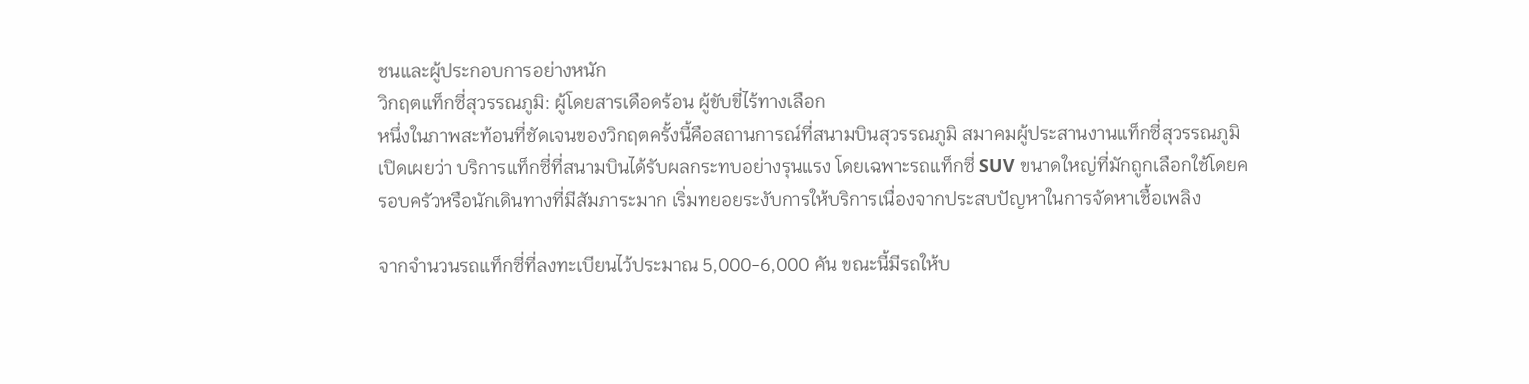ชนและผู้ประกอบการอย่างหนัก
วิกฤตแท็กซี่สุวรรณภูมิ: ผู้โดยสารเดือดร้อน ผู้ขับขี่ไร้ทางเลือก
หนึ่งในภาพสะท้อนที่ชัดเจนของวิกฤตครั้งนี้คือสถานการณ์ที่สนามบินสุวรรณภูมิ สมาคมผู้ประสานงานแท็กซี่สุวรรณภูมิเปิดเผยว่า บริการแท็กซี่ที่สนามบินได้รับผลกระทบอย่างรุนแรง โดยเฉพาะรถแท็กซี่ SUV ขนาดใหญ่ที่มักถูกเลือกใช้โดยครอบครัวหรือนักเดินทางที่มีสัมภาระมาก เริ่มทยอยระงับการให้บริการเนื่องจากประสบปัญหาในการจัดหาเชื้อเพลิง

จากจำนวนรถแท็กซี่ที่ลงทะเบียนไว้ประมาณ 5,000-6,000 คัน ขณะนี้มีรถให้บ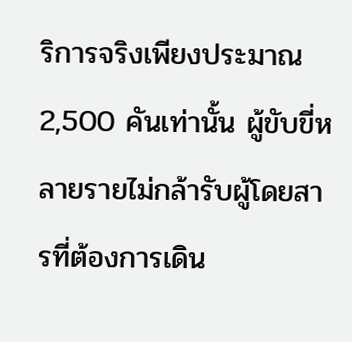ริการจริงเพียงประมาณ 2,500 คันเท่านั้น ผู้ขับขี่หลายรายไม่กล้ารับผู้โดยสารที่ต้องการเดิน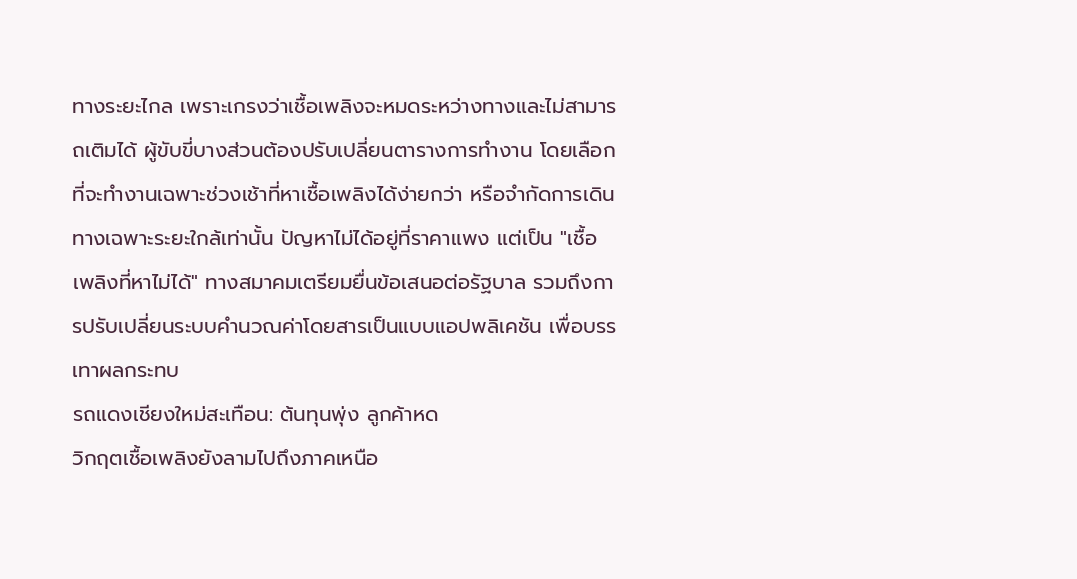ทางระยะไกล เพราะเกรงว่าเชื้อเพลิงจะหมดระหว่างทางและไม่สามารถเติมได้ ผู้ขับขี่บางส่วนต้องปรับเปลี่ยนตารางการทำงาน โดยเลือกที่จะทำงานเฉพาะช่วงเช้าที่หาเชื้อเพลิงได้ง่ายกว่า หรือจำกัดการเดินทางเฉพาะระยะใกล้เท่านั้น ปัญหาไม่ได้อยู่ที่ราคาแพง แต่เป็น "เชื้อเพลิงที่หาไม่ได้" ทางสมาคมเตรียมยื่นข้อเสนอต่อรัฐบาล รวมถึงการปรับเปลี่ยนระบบคำนวณค่าโดยสารเป็นแบบแอปพลิเคชัน เพื่อบรรเทาผลกระทบ
รถแดงเชียงใหม่สะเทือน: ต้นทุนพุ่ง ลูกค้าหด
วิกฤตเชื้อเพลิงยังลามไปถึงภาคเหนือ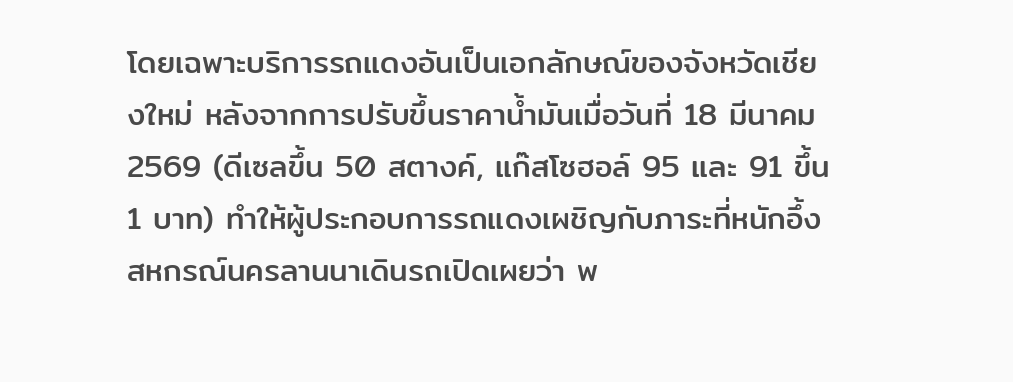โดยเฉพาะบริการรถแดงอันเป็นเอกลักษณ์ของจังหวัดเชียงใหม่ หลังจากการปรับขึ้นราคาน้ำมันเมื่อวันที่ 18 มีนาคม 2569 (ดีเซลขึ้น 50 สตางค์, แก๊สโซฮอล์ 95 และ 91 ขึ้น 1 บาท) ทำให้ผู้ประกอบการรถแดงเผชิญกับภาระที่หนักอึ้ง สหกรณ์นครลานนาเดินรถเปิดเผยว่า พ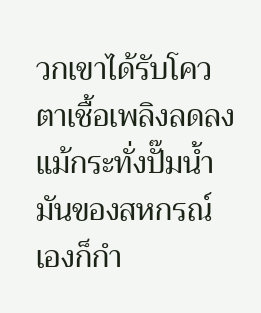วกเขาได้รับโควตาเชื้อเพลิงลดลง แม้กระทั่งปั๊มน้ำมันของสหกรณ์เองก็กำ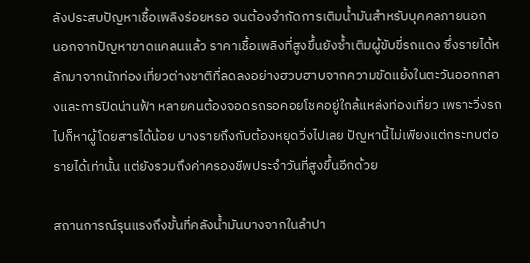ลังประสบปัญหาเชื้อเพลิงร่อยหรอ จนต้องจำกัดการเติมน้ำมันสำหรับบุคคลภายนอก
นอกจากปัญหาขาดแคลนแล้ว ราคาเชื้อเพลิงที่สูงขึ้นยังซ้ำเติมผู้ขับขี่รถแดง ซึ่งรายได้หลักมาจากนักท่องเที่ยวต่างชาติที่ลดลงอย่างฮวบฮาบจากความขัดแย้งในตะวันออกกลางและการปิดน่านฟ้า หลายคนต้องจอดรถรอคอยโชคอยู่ใกล้แหล่งท่องเที่ยว เพราะวิ่งรถไปก็หาผู้โดยสารได้น้อย บางรายถึงกับต้องหยุดวิ่งไปเลย ปัญหานี้ไม่เพียงแต่กระทบต่อรายได้เท่านั้น แต่ยังรวมถึงค่าครองชีพประจำวันที่สูงขึ้นอีกด้วย

สถานการณ์รุนแรงถึงขั้นที่คลังน้ำมันบางจากในลำปา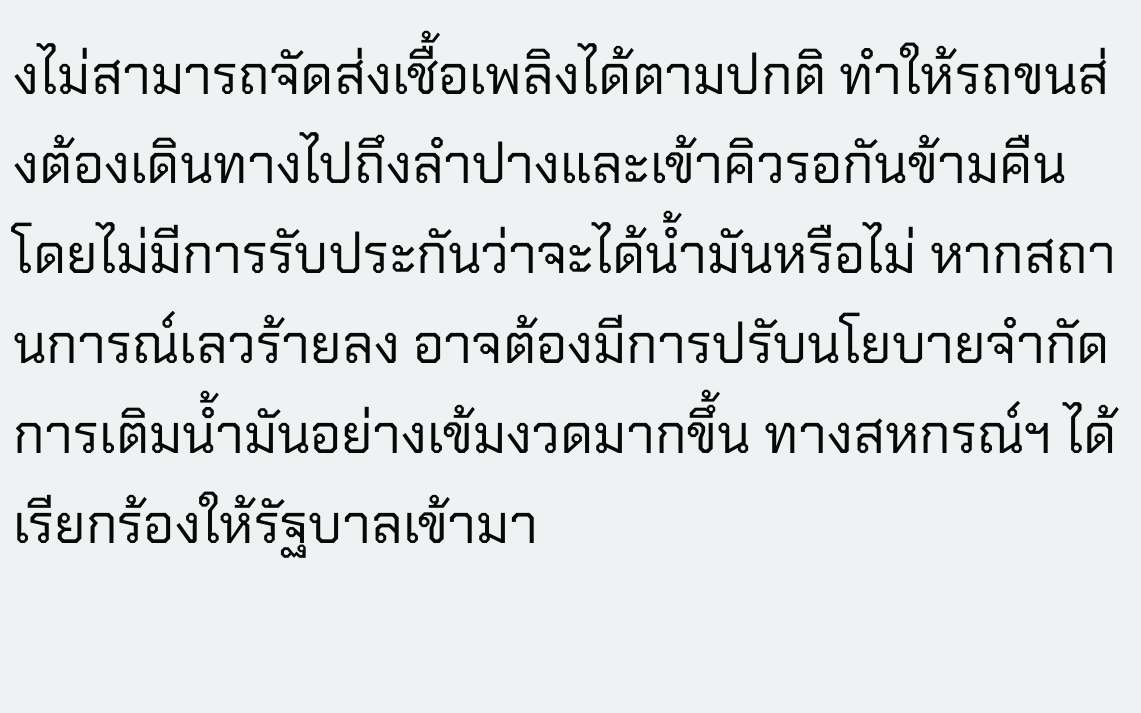งไม่สามารถจัดส่งเชื้อเพลิงได้ตามปกติ ทำให้รถขนส่งต้องเดินทางไปถึงลำปางและเข้าคิวรอกันข้ามคืน โดยไม่มีการรับประกันว่าจะได้น้ำมันหรือไม่ หากสถานการณ์เลวร้ายลง อาจต้องมีการปรับนโยบายจำกัดการเติมน้ำมันอย่างเข้มงวดมากขึ้น ทางสหกรณ์ฯ ได้เรียกร้องให้รัฐบาลเข้ามา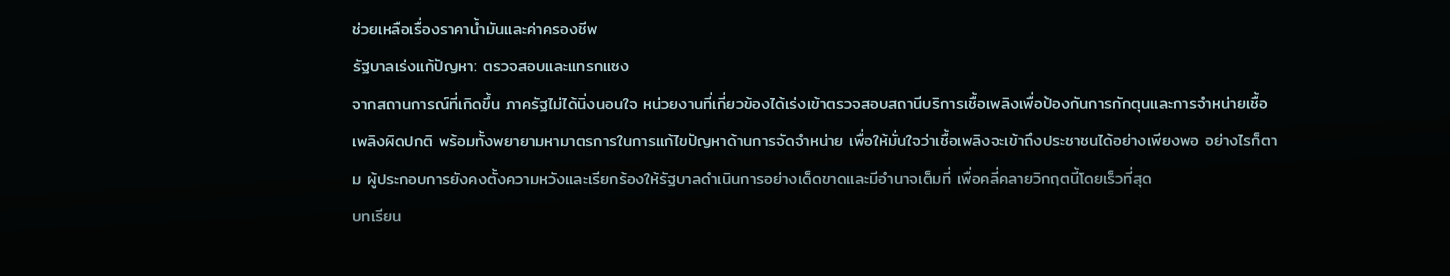ช่วยเหลือเรื่องราคาน้ำมันและค่าครองชีพ
รัฐบาลเร่งแก้ปัญหา: ตรวจสอบและแทรกแซง
จากสถานการณ์ที่เกิดขึ้น ภาครัฐไม่ได้นิ่งนอนใจ หน่วยงานที่เกี่ยวข้องได้เร่งเข้าตรวจสอบสถานีบริการเชื้อเพลิงเพื่อป้องกันการกักตุนและการจำหน่ายเชื้อเพลิงผิดปกติ พร้อมทั้งพยายามหามาตรการในการแก้ไขปัญหาด้านการจัดจำหน่าย เพื่อให้มั่นใจว่าเชื้อเพลิงจะเข้าถึงประชาชนได้อย่างเพียงพอ อย่างไรก็ตาม ผู้ประกอบการยังคงตั้งความหวังและเรียกร้องให้รัฐบาลดำเนินการอย่างเด็ดขาดและมีอำนาจเต็มที่ เพื่อคลี่คลายวิกฤตนี้โดยเร็วที่สุด
บทเรียน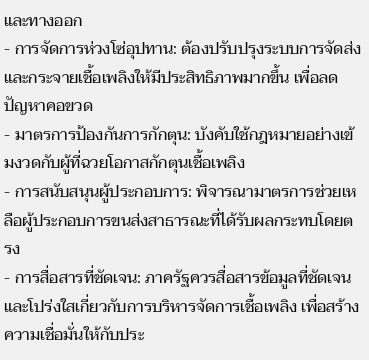และทางออก
- การจัดการห่วงโซ่อุปทาน: ต้องปรับปรุงระบบการจัดส่งและกระจายเชื้อเพลิงให้มีประสิทธิภาพมากขึ้น เพื่อลดปัญหาคอขวด
- มาตรการป้องกันการกักตุน: บังคับใช้กฎหมายอย่างเข้มงวดกับผู้ที่ฉวยโอกาสกักตุนเชื้อเพลิง
- การสนับสนุนผู้ประกอบการ: พิจารณามาตรการช่วยเหลือผู้ประกอบการขนส่งสาธารณะที่ได้รับผลกระทบโดยตรง
- การสื่อสารที่ชัดเจน: ภาครัฐควรสื่อสารข้อมูลที่ชัดเจนและโปร่งใสเกี่ยวกับการบริหารจัดการเชื้อเพลิง เพื่อสร้างความเชื่อมั่นให้กับประ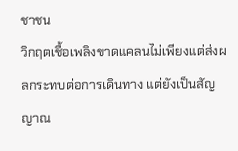ชาชน
วิกฤตเชื้อเพลิงขาดแคลนไม่เพียงแต่ส่งผลกระทบต่อการเดินทาง แต่ยังเป็นสัญญาณ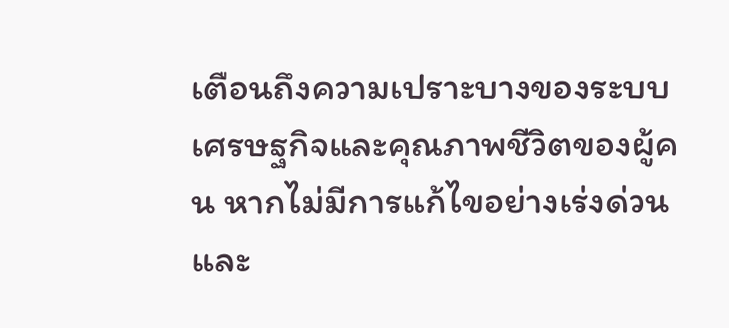เตือนถึงความเปราะบางของระบบเศรษฐกิจและคุณภาพชีวิตของผู้คน หากไม่มีการแก้ไขอย่างเร่งด่วนและ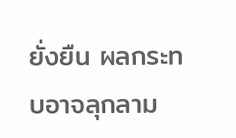ยั่งยืน ผลกระทบอาจลุกลาม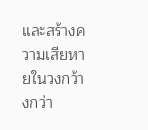และสร้างความเสียหายในวงกว้างกว่า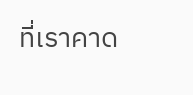ที่เราคาด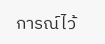การณ์ไว้